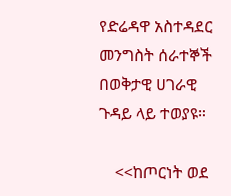የድሬዳዋ አስተዳደር መንግስት ሰራተኞች በወቅታዊ ሀገራዊ ጉዳይ ላይ ተወያዩ።

    <<ከጦርነት ወደ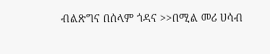ብልጽግና በሰላም ጎዳና >>በሚል መሪ ሀሳብ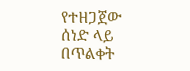የተዘጋጀው ሰነድ ላይ በጥልቀት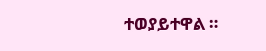ተወያይተዋል ።